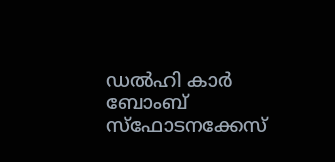ഡൽഹി കാർ ബോംബ് സ്ഫോടനക്കേസ്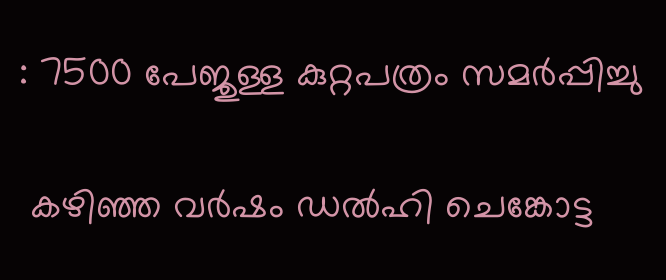: 7500 പേജുള്ള കുറ്റപത്രം സമർപ്പിച്ചു

 കഴിഞ്ഞ വർഷം ഡൽഹി ചെങ്കോട്ട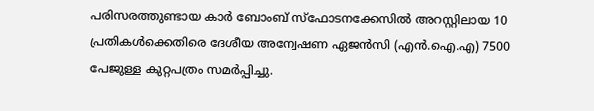പരിസരത്തുണ്ടായ കാർ ബോംബ് സ്ഫോടനക്കേസിൽ അറസ്റ്റിലായ 10 പ്രതികൾക്കെതിരെ ദേശീയ അന്വേഷണ ഏജൻസി (എൻ.ഐ.എ) 7500 പേജുള്ള കുറ്റപത്രം സമർപ്പിച്ചു.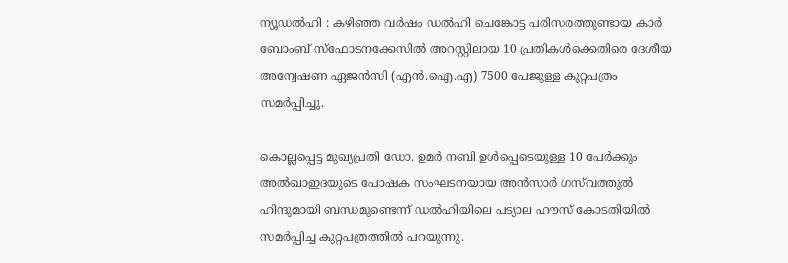ന്യൂഡൽഹി : കഴിഞ്ഞ വർഷം ഡൽഹി ചെങ്കോട്ട പരിസരത്തുണ്ടായ കാർ ബോംബ് സ്ഫോടനക്കേസിൽ അറസ്റ്റിലായ 10 പ്രതികൾക്കെതിരെ ദേശീയ അന്വേഷണ ഏജൻസി (എൻ.ഐ.എ) 7500 പേജുള്ള കുറ്റപത്രം സമർപ്പിച്ചു.

കൊല്ലപ്പെട്ട മുഖ്യപ്രതി ഡോ. ഉമർ നബി ഉൾപ്പെടെയുള്ള 10 പേർക്കും അൽഖാഇദയുടെ പോഷക സംഘടനയായ അൻസാർ ഗസ്‍വത്തുൽ ഹിന്ദുമായി ബന്ധമുണ്ടെന്ന് ഡൽഹിയിലെ പട്യാല ഹൗസ് കോടതിയിൽ സമർപ്പിച്ച കുറ്റപത്രത്തിൽ പറയുന്നു.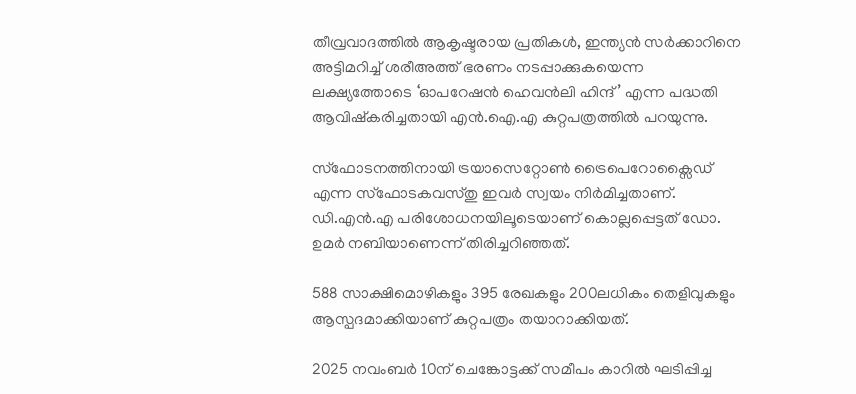തീവ്രവാദത്തിൽ ആകൃഷ്ടരായ പ്രതികൾ, ഇന്ത്യൻ സർക്കാറിനെ അട്ടിമറിച്ച് ശരീഅത്ത് ഭരണം നടപ്പാക്കുകയെന്ന ലക്ഷ്യത്തോടെ ‘ഓപറേഷൻ ഹെവൻലി ഹിന്ദ്’ എന്ന പദ്ധതി ആവിഷ്കരിച്ചതായി എൻ.ഐ.എ കുറ്റപത്രത്തിൽ പറയുന്നു.

സ്ഫോടനത്തിനായി ട്രയാസെറ്റോൺ ട്രൈപെറോക്സൈഡ് എന്ന സ്ഫോടകവസ്തു ഇവർ സ്വയം നിർമിച്ചതാണ്. ഡി.എൻ.എ പരിശോധനയിലൂടെയാണ് കൊല്ലപ്പെട്ടത് ഡോ. ഉമർ നബിയാണെന്ന് തിരിച്ചറിഞ്ഞത്.

588 സാക്ഷിമൊഴികളും 395 രേഖകളും 200ലധികം തെളിവുകളും ആസ്പദമാക്കിയാണ് കുറ്റപത്രം തയാറാക്കിയത്.

2025 നവംബർ 10ന് ചെങ്കോട്ടക്ക് സമീപം കാറിൽ ഘടിപ്പിച്ച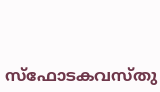സ്ഫോടകവസ്തു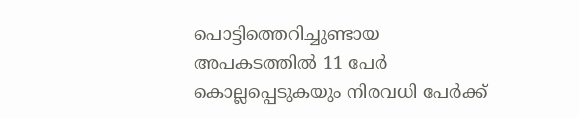പൊട്ടിത്തെറിച്ചുണ്ടായ അപകടത്തിൽ 11 പേർ കൊല്ലപ്പെടുകയും നിരവധി പേർക്ക്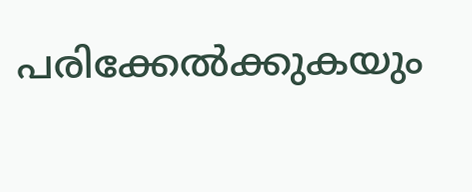പരിക്കേൽക്കുകയും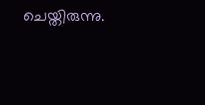ചെയ്തിരുന്നു.